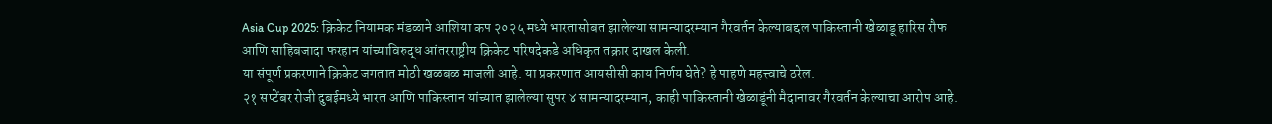Asia Cup 2025: क्रिकेट नियामक मंडळाने आशिया कप २०२५ मध्ये भारतासोबत झालेल्या सामन्यादरम्यान गैरवर्तन केल्याबद्दल पाकिस्तानी खेळाडू हारिस रौफ आणि साहिबजादा फरहान यांच्याविरुद्ध आंतरराष्ट्रीय क्रिकेट परिषदेकडे अधिकृत तक्रार दाखल केली.
या संपूर्ण प्रकरणाने क्रिकेट जगतात मोठी खळबळ माजली आहे. या प्रकरणात आयसीसी काय निर्णय घेते? हे पाहणे महत्त्वाचे ठरेल.
२१ सप्टेंबर रोजी दुबईमध्ये भारत आणि पाकिस्तान यांच्यात झालेल्या सुपर ४ सामन्यादरम्यान, काही पाकिस्तानी खेळाडूंनी मैदानावर गैरवर्तन केल्याचा आरोप आहे.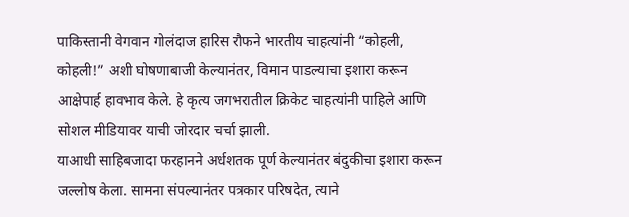पाकिस्तानी वेगवान गोलंदाज हारिस रौफने भारतीय चाहत्यांनी “कोहली, कोहली!” अशी घोषणाबाजी केल्यानंतर, विमान पाडल्याचा इशारा करून आक्षेपार्ह हावभाव केले. हे कृत्य जगभरातील क्रिकेट चाहत्यांनी पाहिले आणि सोशल मीडियावर याची जोरदार चर्चा झाली.
याआधी साहिबजादा फरहानने अर्धशतक पूर्ण केल्यानंतर बंदुकीचा इशारा करून जल्लोष केला. सामना संपल्यानंतर पत्रकार परिषदेत, त्याने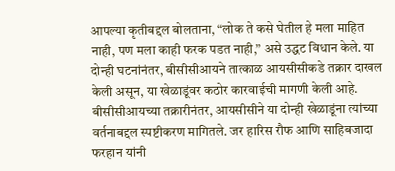आपल्या कृतीबद्दल बोलताना, “लोक ते कसे घेतील हे मला माहित नाही, पण मला काही फरक पडत नाही,” असे उद्धट विधान केले. या दोन्ही घटनांनंतर, बीसीसीआयने तात्काळ आयसीसीकडे तक्रार दाखल केली असून, या खेळाडूंवर कठोर कारवाईची मागणी केली आहे.
बीसीसीआयच्या तक्रारीनंतर, आयसीसीने या दोन्ही खेळाडूंना त्यांच्या वर्तनाबद्दल स्पष्टीकरण मागितले. जर हारिस रौफ आणि साहिबजादा फरहान यांनी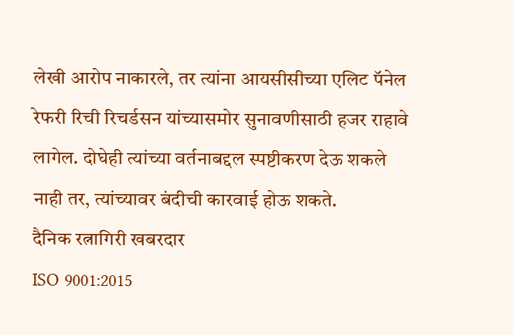लेखी आरोप नाकारले, तर त्यांना आयसीसीच्या एलिट पॅनेल रेफरी रिची रिचर्डसन यांच्यासमोर सुनावणीसाठी हजर राहावे लागेल. दोघेही त्यांच्या वर्तनाबद्दल स्पष्टीकरण देऊ शकले नाही तर, त्यांच्यावर बंदीची कारवाई होऊ शकते.
दैनिक रत्नागिरी खबरदार
ISO 9001:2015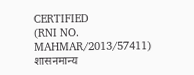CERTIFIED
(RNI NO. MAHMAR/2013/57411)
शासनमान्य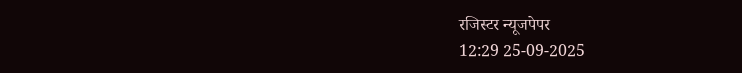रजिस्टर न्यूजपेपर
12:29 25-09-2025